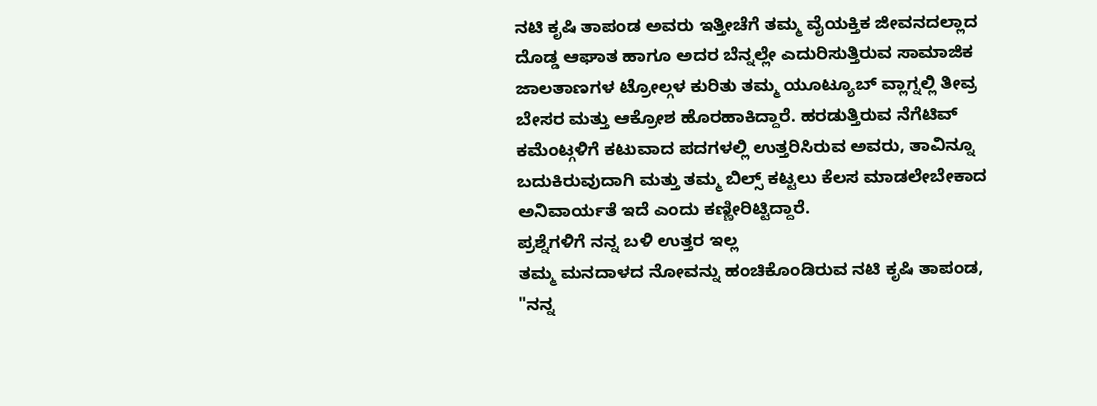ನಟಿ ಕೃಷಿ ತಾಪಂಡ ಅವರು ಇತ್ತೀಚೆಗೆ ತಮ್ಮ ವೈಯಕ್ತಿಕ ಜೀವನದಲ್ಲಾದ ದೊಡ್ಡ ಆಘಾತ ಹಾಗೂ ಅದರ ಬೆನ್ನಲ್ಲೇ ಎದುರಿಸುತ್ತಿರುವ ಸಾಮಾಜಿಕ ಜಾಲತಾಣಗಳ ಟ್ರೋಲ್ಗಳ ಕುರಿತು ತಮ್ಮ ಯೂಟ್ಯೂಬ್ ವ್ಲಾಗ್ನಲ್ಲಿ ತೀವ್ರ ಬೇಸರ ಮತ್ತು ಆಕ್ರೋಶ ಹೊರಹಾಕಿದ್ದಾರೆ. ಹರಡುತ್ತಿರುವ ನೆಗೆಟಿವ್ ಕಮೆಂಟ್ಗಳಿಗೆ ಕಟುವಾದ ಪದಗಳಲ್ಲಿ ಉತ್ತರಿಸಿರುವ ಅವರು, ತಾವಿನ್ನೂ ಬದುಕಿರುವುದಾಗಿ ಮತ್ತು ತಮ್ಮ ಬಿಲ್ಸ್ ಕಟ್ಟಲು ಕೆಲಸ ಮಾಡಲೇಬೇಕಾದ ಅನಿವಾರ್ಯತೆ ಇದೆ ಎಂದು ಕಣ್ಣೀರಿಟ್ಟಿದ್ದಾರೆ.
ಪ್ರಶ್ನೆಗಳಿಗೆ ನನ್ನ ಬಳಿ ಉತ್ತರ ಇಲ್ಲ
ತಮ್ಮ ಮನದಾಳದ ನೋವನ್ನು ಹಂಚಿಕೊಂಡಿರುವ ನಟಿ ಕೃಷಿ ತಾಪಂಡ, "ನನ್ನ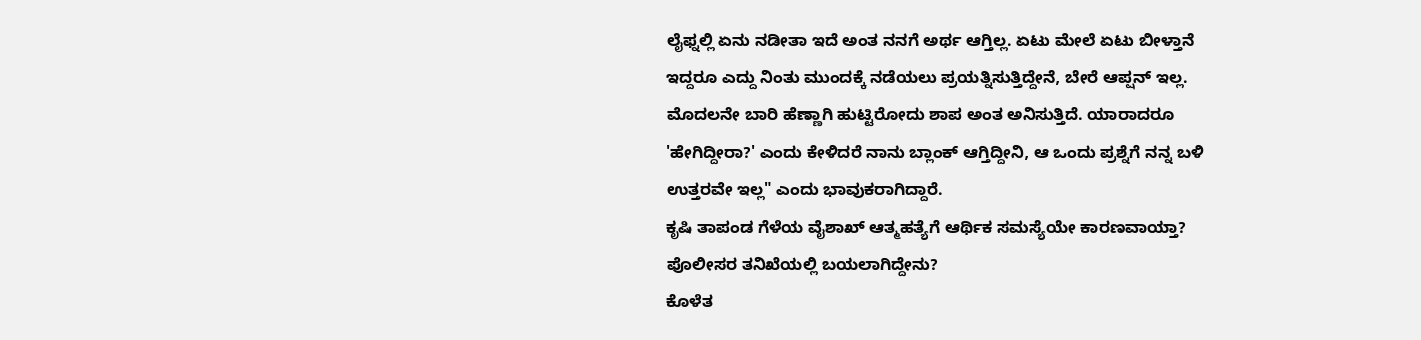ಲೈಫ್ನಲ್ಲಿ ಏನು ನಡೀತಾ ಇದೆ ಅಂತ ನನಗೆ ಅರ್ಥ ಆಗ್ತಿಲ್ಲ. ಏಟು ಮೇಲೆ ಏಟು ಬೀಳ್ತಾನೆ ಇದ್ದರೂ ಎದ್ದು ನಿಂತು ಮುಂದಕ್ಕೆ ನಡೆಯಲು ಪ್ರಯತ್ನಿಸುತ್ತಿದ್ದೇನೆ, ಬೇರೆ ಆಪ್ಷನ್ ಇಲ್ಲ. ಮೊದಲನೇ ಬಾರಿ ಹೆಣ್ಣಾಗಿ ಹುಟ್ಟಿರೋದು ಶಾಪ ಅಂತ ಅನಿಸುತ್ತಿದೆ. ಯಾರಾದರೂ 'ಹೇಗಿದ್ದೀರಾ?' ಎಂದು ಕೇಳಿದರೆ ನಾನು ಬ್ಲಾಂಕ್ ಆಗ್ತಿದ್ದೀನಿ, ಆ ಒಂದು ಪ್ರಶ್ನೆಗೆ ನನ್ನ ಬಳಿ ಉತ್ತರವೇ ಇಲ್ಲ" ಎಂದು ಭಾವುಕರಾಗಿದ್ದಾರೆ.
ಕೃಷಿ ತಾಪಂಡ ಗೆಳೆಯ ವೈಶಾಖ್ ಆತ್ಮಹತ್ಯೆಗೆ ಆರ್ಥಿಕ ಸಮಸ್ಯೆಯೇ ಕಾರಣವಾಯ್ತಾ? ಪೊಲೀಸರ ತನಿಖೆಯಲ್ಲಿ ಬಯಲಾಗಿದ್ದೇನು?
ಕೊಳೆತ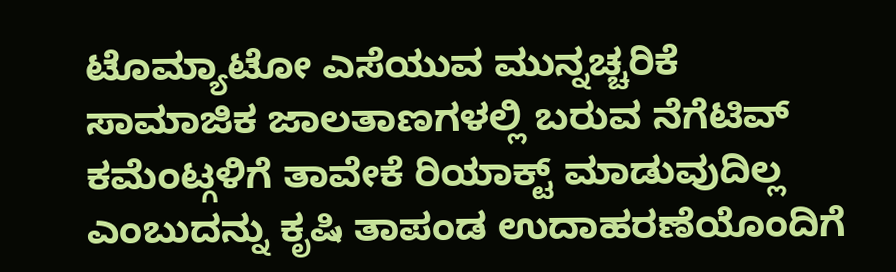ಟೊಮ್ಯಾಟೋ ಎಸೆಯುವ ಮುನ್ನಚ್ಚರಿಕೆ
ಸಾಮಾಜಿಕ ಜಾಲತಾಣಗಳಲ್ಲಿ ಬರುವ ನೆಗೆಟಿವ್ ಕಮೆಂಟ್ಗಳಿಗೆ ತಾವೇಕೆ ರಿಯಾಕ್ಟ್ ಮಾಡುವುದಿಲ್ಲ ಎಂಬುದನ್ನು ಕೃಷಿ ತಾಪಂಡ ಉದಾಹರಣೆಯೊಂದಿಗೆ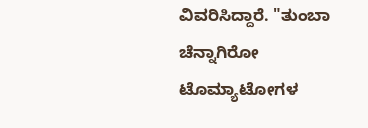ವಿವರಿಸಿದ್ದಾರೆ. "ತುಂಬಾ ಚೆನ್ನಾಗಿರೋ ಟೊಮ್ಯಾಟೋಗಳ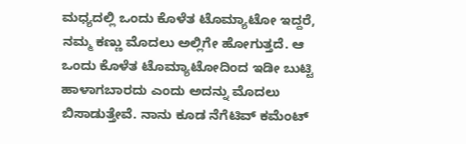ಮಧ್ಯದಲ್ಲಿ ಒಂದು ಕೊಳೆತ ಟೊಮ್ಯಾಟೋ ಇದ್ದರೆ, ನಮ್ಮ ಕಣ್ಣು ಮೊದಲು ಅಲ್ಲಿಗೇ ಹೋಗುತ್ತದೆ. ಆ ಒಂದು ಕೊಳೆತ ಟೊಮ್ಯಾಟೋದಿಂದ ಇಡೀ ಬುಟ್ಟಿ ಹಾಳಾಗಬಾರದು ಎಂದು ಅದನ್ನು ಮೊದಲು ಬಿಸಾಡುತ್ತೇವೆ. ನಾನು ಕೂಡ ನೆಗೆಟಿವ್ ಕಮೆಂಟ್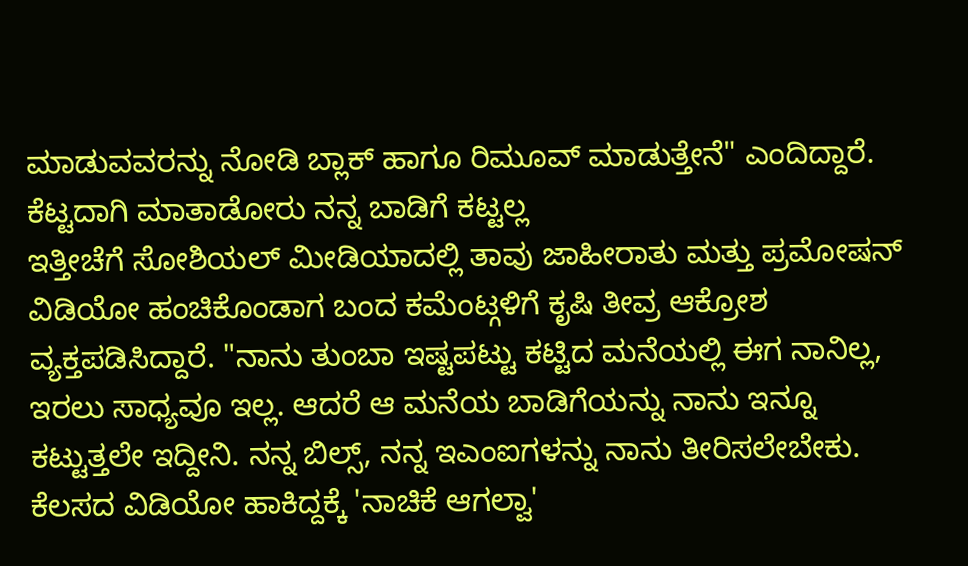ಮಾಡುವವರನ್ನು ನೋಡಿ ಬ್ಲಾಕ್ ಹಾಗೂ ರಿಮೂವ್ ಮಾಡುತ್ತೇನೆ" ಎಂದಿದ್ದಾರೆ.
ಕೆಟ್ಟದಾಗಿ ಮಾತಾಡೋರು ನನ್ನ ಬಾಡಿಗೆ ಕಟ್ಟಲ್ಲ
ಇತ್ತೀಚೆಗೆ ಸೋಶಿಯಲ್ ಮೀಡಿಯಾದಲ್ಲಿ ತಾವು ಜಾಹೀರಾತು ಮತ್ತು ಪ್ರಮೋಷನ್ ವಿಡಿಯೋ ಹಂಚಿಕೊಂಡಾಗ ಬಂದ ಕಮೆಂಟ್ಗಳಿಗೆ ಕೃಷಿ ತೀವ್ರ ಆಕ್ರೋಶ ವ್ಯಕ್ತಪಡಿಸಿದ್ದಾರೆ. "ನಾನು ತುಂಬಾ ಇಷ್ಟಪಟ್ಟು ಕಟ್ಟಿದ ಮನೆಯಲ್ಲಿ ಈಗ ನಾನಿಲ್ಲ, ಇರಲು ಸಾಧ್ಯವೂ ಇಲ್ಲ. ಆದರೆ ಆ ಮನೆಯ ಬಾಡಿಗೆಯನ್ನು ನಾನು ಇನ್ನೂ ಕಟ್ಟುತ್ತಲೇ ಇದ್ದೀನಿ. ನನ್ನ ಬಿಲ್ಸ್, ನನ್ನ ಇಎಂಐಗಳನ್ನು ನಾನು ತೀರಿಸಲೇಬೇಕು. ಕೆಲಸದ ವಿಡಿಯೋ ಹಾಕಿದ್ದಕ್ಕೆ 'ನಾಚಿಕೆ ಆಗಲ್ವಾ'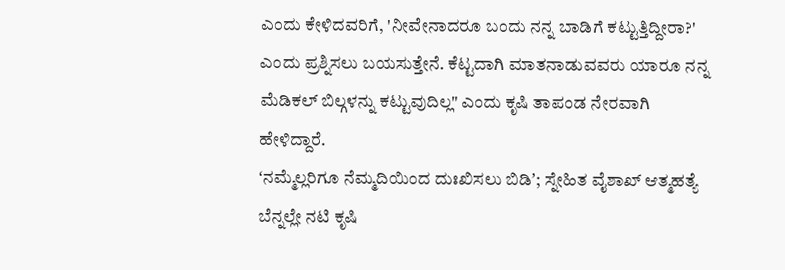ಎಂದು ಕೇಳಿದವರಿಗೆ, 'ನೀವೇನಾದರೂ ಬಂದು ನನ್ನ ಬಾಡಿಗೆ ಕಟ್ಟುತ್ತಿದ್ದೀರಾ?' ಎಂದು ಪ್ರಶ್ನಿಸಲು ಬಯಸುತ್ತೇನೆ. ಕೆಟ್ಟದಾಗಿ ಮಾತನಾಡುವವರು ಯಾರೂ ನನ್ನ ಮೆಡಿಕಲ್ ಬಿಲ್ಗಳನ್ನು ಕಟ್ಟುವುದಿಲ್ಲ" ಎಂದು ಕೃಷಿ ತಾಪಂಡ ನೇರವಾಗಿ ಹೇಳಿದ್ದಾರೆ.
ʻನಮ್ಮೆಲ್ಲರಿಗೂ ನೆಮ್ಮದಿಯಿಂದ ದುಃಖಿಸಲು ಬಿಡಿʼ; ಸ್ನೇಹಿತ ವೈಶಾಖ್ ಆತ್ಮಹತ್ಯೆ ಬೆನ್ನಲ್ಲೇ ನಟಿ ಕೃಷಿ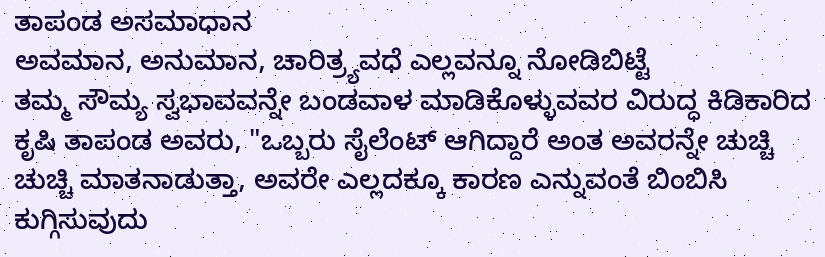ತಾಪಂಡ ಅಸಮಾಧಾನ
ಅವಮಾನ, ಅನುಮಾನ, ಚಾರಿತ್ರ್ಯವಧೆ ಎಲ್ಲವನ್ನೂ ನೋಡಿಬಿಟ್ಟೆ
ತಮ್ಮ ಸೌಮ್ಯ ಸ್ವಭಾವವನ್ನೇ ಬಂಡವಾಳ ಮಾಡಿಕೊಳ್ಳುವವರ ವಿರುದ್ಧ ಕಿಡಿಕಾರಿದ ಕೃಷಿ ತಾಪಂಡ ಅವರು, "ಒಬ್ಬರು ಸೈಲೆಂಟ್ ಆಗಿದ್ದಾರೆ ಅಂತ ಅವರನ್ನೇ ಚುಚ್ಚಿ ಚುಚ್ಚಿ ಮಾತನಾಡುತ್ತಾ, ಅವರೇ ಎಲ್ಲದಕ್ಕೂ ಕಾರಣ ಎನ್ನುವಂತೆ ಬಿಂಬಿಸಿ ಕುಗ್ಗಿಸುವುದು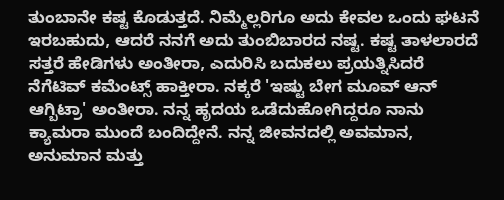ತುಂಬಾನೇ ಕಷ್ಟ ಕೊಡುತ್ತದೆ. ನಿಮ್ಮೆಲ್ಲರಿಗೂ ಅದು ಕೇವಲ ಒಂದು ಘಟನೆ ಇರಬಹುದು, ಆದರೆ ನನಗೆ ಅದು ತುಂಬಿಬಾರದ ನಷ್ಟ. ಕಷ್ಟ ತಾಳಲಾರದೆ ಸತ್ತರೆ ಹೇಡಿಗಳು ಅಂತೀರಾ, ಎದುರಿಸಿ ಬದುಕಲು ಪ್ರಯತ್ನಿಸಿದರೆ ನೆಗೆಟಿವ್ ಕಮೆಂಟ್ಸ್ ಹಾಕ್ತೀರಾ. ನಕ್ಕರೆ 'ಇಷ್ಟು ಬೇಗ ಮೂವ್ ಆನ್ ಆಗ್ಬಿಟ್ರಾ' ಅಂತೀರಾ. ನನ್ನ ಹೃದಯ ಒಡೆದುಹೋಗಿದ್ದರೂ ನಾನು ಕ್ಯಾಮರಾ ಮುಂದೆ ಬಂದಿದ್ದೇನೆ. ನನ್ನ ಜೀವನದಲ್ಲಿ ಅವಮಾನ, ಅನುಮಾನ ಮತ್ತು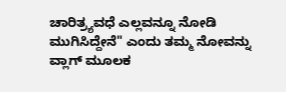ಚಾರಿತ್ರ್ಯವಧೆ ಎಲ್ಲವನ್ನೂ ನೋಡಿ ಮುಗಿಸಿದ್ದೇನೆ" ಎಂದು ತಮ್ಮ ನೋವನ್ನು ವ್ಲಾಗ್ ಮೂಲಕ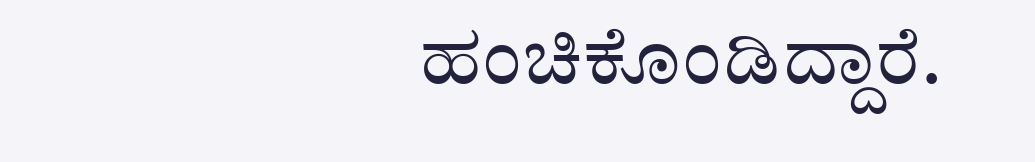ಹಂಚಿಕೊಂಡಿದ್ದಾರೆ.